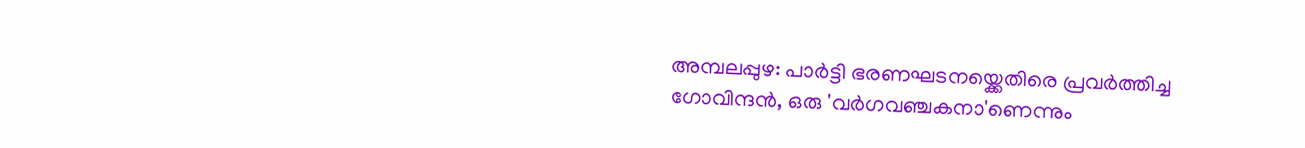അമ്പലപ്പുഴ: പാർട്ടി ഭരണഘടനയ്ക്കെതിരെ പ്രവർത്തിച്ച ഗോവിന്ദൻ, ഒരു 'വർഗവഞ്ചകനാ'ണെന്നും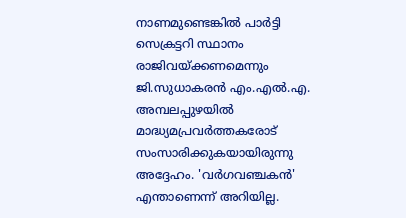നാണമുണ്ടെങ്കിൽ പാർട്ടി സെക്രട്ടറി സ്ഥാനം രാജിവയ്ക്കണമെന്നും ജി.സുധാകരൻ എം.എൽ.എ. അമ്പലപ്പുഴയിൽ മാദ്ധ്യമപ്രവർത്തകരോട് സംസാരിക്കുകയായിരുന്നു അദ്ദേഹം. 'വർഗവഞ്ചകൻ' എന്താണെന്ന് അറിയില്ല.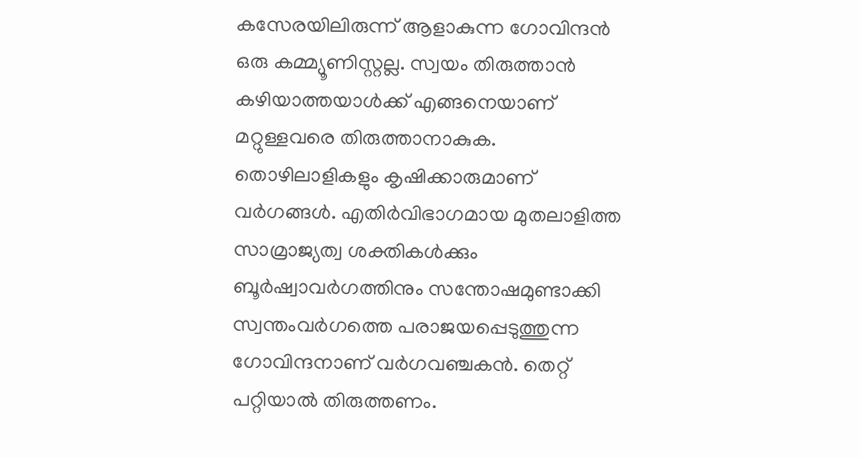കസേരയിലിരുന്ന് ആളാകുന്ന ഗോവിന്ദൻ ഒരു കമ്മ്യൂണിസ്റ്റല്ല. സ്വയം തിരുത്താൻ കഴിയാത്തയാൾക്ക് എങ്ങനെയാണ് മറ്റുള്ളവരെ തിരുത്താനാകുക. തൊഴിലാളികളും കൃഷിക്കാരുമാണ് വർഗങ്ങൾ. എതിർവിഭാഗമായ മുതലാളിത്ത സാമ്രാജ്യത്വ ശക്തികൾക്കും ബൂർഷ്വാവർഗത്തിനും സന്തോഷമുണ്ടാക്കി സ്വന്തംവർഗത്തെ പരാജയപ്പെടുത്തുന്ന ഗോവിന്ദനാണ് വർഗവഞ്ചകൻ. തെറ്റ് പറ്റിയാൽ തിരുത്തണം.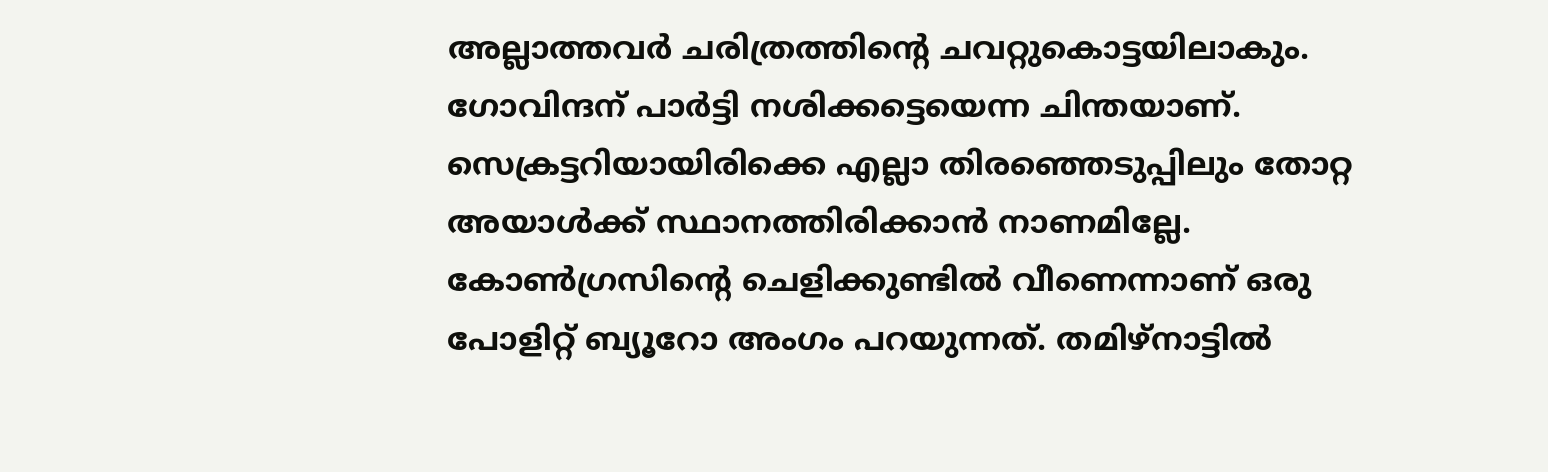അല്ലാത്തവർ ചരിത്രത്തിന്റെ ചവറ്റുകൊട്ടയിലാകും. ഗോവിന്ദന് പാർട്ടി നശിക്കട്ടെയെന്ന ചിന്തയാണ്. സെക്രട്ടറിയായിരിക്കെ എല്ലാ തിരഞ്ഞെടുപ്പിലും തോറ്റ അയാൾക്ക് സ്ഥാനത്തിരിക്കാൻ നാണമില്ലേ. കോൺഗ്രസിന്റെ ചെളിക്കുണ്ടിൽ വീണെന്നാണ് ഒരു പോളിറ്റ് ബ്യൂറോ അംഗം പറയുന്നത്. തമിഴ്നാട്ടിൽ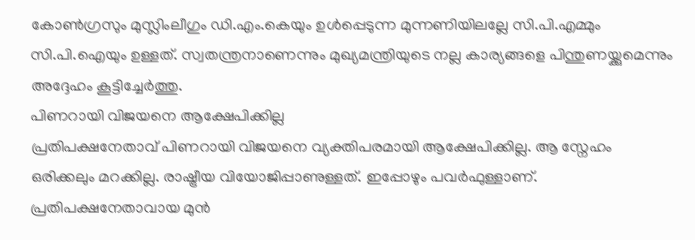കോൺഗ്രസും മുസ്ലിംലീഗും ഡി.എം.കെയും ഉൾപ്പെടുന്ന മുന്നണിയിലല്ലേ സി.പി.എമ്മും സി.പി.ഐയും ഉള്ളത്. സ്വതന്ത്രനാണെന്നും മുഖ്യമന്ത്രിയുടെ നല്ല കാര്യങ്ങളെ പിന്തുണയ്ക്കുമെന്നും അദ്ദേഹം കൂട്ടിച്ചേർത്തു.
പിണറായി വിജയനെ ആക്ഷേപിക്കില്ല
പ്രതിപക്ഷനേതാവ് പിണറായി വിജയനെ വ്യക്തിപരമായി ആക്ഷേപിക്കില്ല. ആ സ്നേഹം ഒരിക്കലും മറക്കില്ല. രാഷ്ട്രീയ വിയോജിപ്പാണുള്ളത്. ഇപ്പോഴും പവർഫുള്ളാണ്. പ്രതിപക്ഷനേതാവായ മുൻ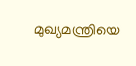മുഖ്യമന്ത്രിയെ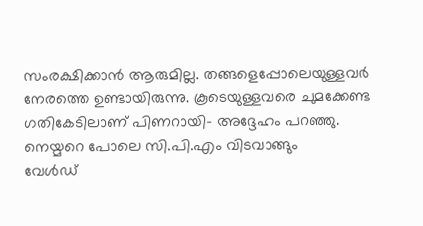സംരക്ഷിക്കാൻ ആരുമില്ല. തങ്ങളെപ്പോലെയുള്ളവർ നേരത്തെ ഉണ്ടായിരുന്നു. കൂടെയുള്ളവരെ ചുമക്കേണ്ട ഗതികേടിലാണ് പിണറായി- അദ്ദേഹം പറഞ്ഞു.
നെയ്മറെ പോലെ സി.പി.എം വിടവാങ്ങും
വേൾഡ്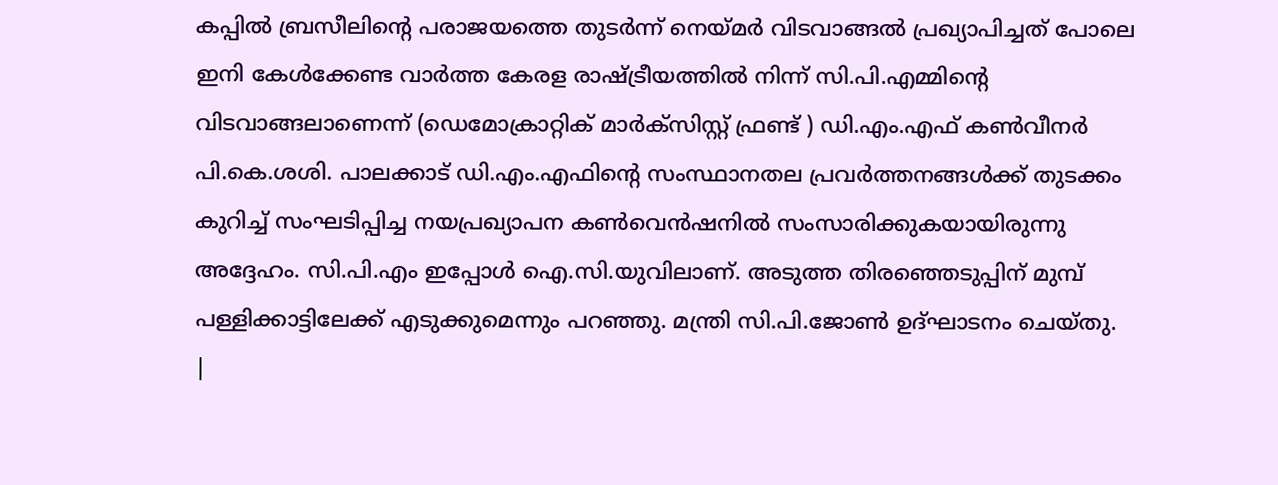കപ്പിൽ ബ്രസീലിന്റെ പരാജയത്തെ തുടർന്ന് നെയ്മർ വിടവാങ്ങൽ പ്രഖ്യാപിച്ചത് പോലെ ഇനി കേൾക്കേണ്ട വാർത്ത കേരള രാഷ്ട്രീയത്തിൽ നിന്ന് സി.പി.എമ്മിന്റെ വിടവാങ്ങലാണെന്ന് (ഡെമോക്രാറ്റിക് മാർക്സിസ്റ്റ് ഫ്രണ്ട് ) ഡി.എം.എഫ് കൺവീനർ പി.കെ.ശശി. പാലക്കാട് ഡി.എം.എഫിന്റെ സംസ്ഥാനതല പ്രവർത്തനങ്ങൾക്ക് തുടക്കം കുറിച്ച് സംഘടിപ്പിച്ച നയപ്രഖ്യാപന കൺവെൻഷനിൽ സംസാരിക്കുകയായിരുന്നു അദ്ദേഹം. സി.പി.എം ഇപ്പോൾ ഐ.സി.യുവിലാണ്. അടുത്ത തിരഞ്ഞെടുപ്പിന് മുമ്പ് പള്ളിക്കാട്ടിലേക്ക് എടുക്കുമെന്നും പറഞ്ഞു. മന്ത്രി സി.പി.ജോൺ ഉദ്ഘാടനം ചെയ്തു.
|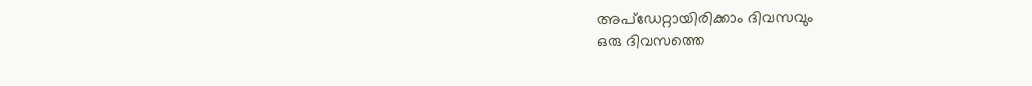അപ്ഡേറ്റായിരിക്കാം ദിവസവും
ഒരു ദിവസത്തെ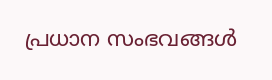പ്രധാന സംഭവങ്ങൾ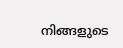നിങ്ങളുടെ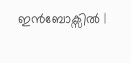ഇൻബോക്സിൽ |